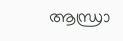ആന്ധ്രാ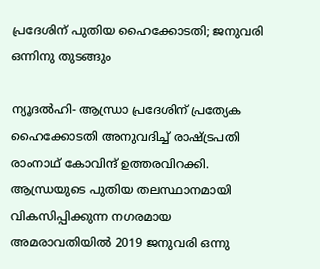പ്രദേശിന് പുതിയ ഹൈക്കോടതി; ജനുവരി ഒന്നിനു തുടങ്ങും

ന്യൂദല്‍ഹി- ആന്ധ്രാ പ്രദേശിന് പ്രത്യേക ഹൈക്കോടതി അനുവദിച്ച് രാഷ്ട്രപതി രാംനാഥ് കോവിന്ദ് ഉത്തരവിറക്കി. ആന്ധ്രയുടെ പുതിയ തലസ്ഥാനമായി വികസിപ്പിക്കുന്ന നഗരമായ അമരാവതിയില്‍ 2019 ജനുവരി ഒന്നു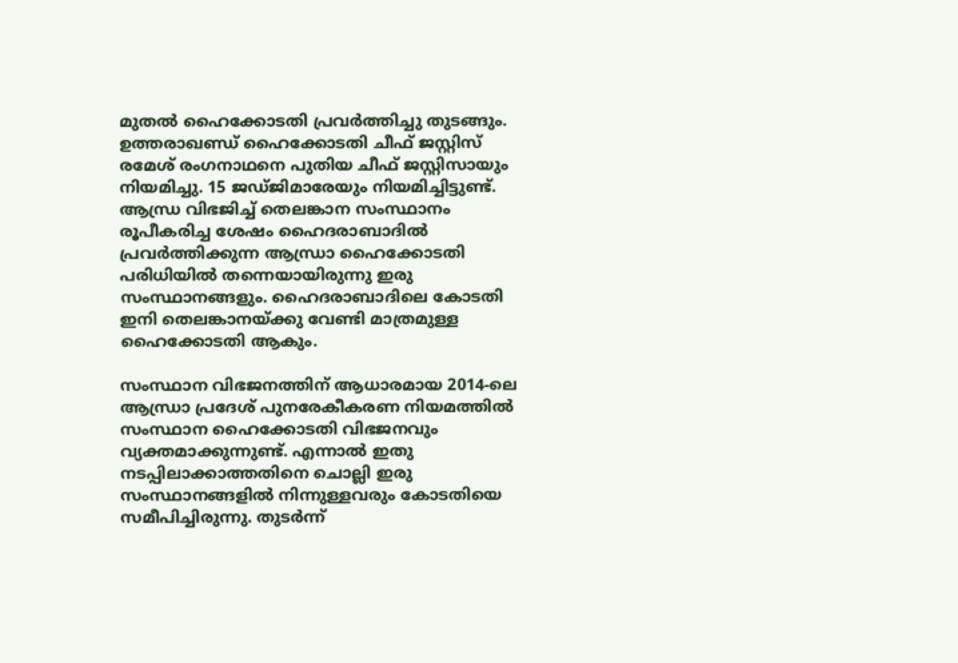മുതല്‍ ഹൈക്കോടതി പ്രവര്‍ത്തിച്ചു തുടങ്ങും. ഉത്തരാഖണ്ഡ് ഹൈക്കോടതി ചീഫ് ജസ്റ്റിസ് രമേശ് രംഗനാഥനെ പുതിയ ചീഫ് ജസ്റ്റിസായും നിയമിച്ചു. 15 ജഡ്ജിമാരേയും നിയമിച്ചിട്ടുണ്ട്. ആന്ധ്ര വിഭജിച്ച് തെലങ്കാന സംസ്ഥാനം രൂപീകരിച്ച ശേഷം ഹൈദരാബാദില്‍ പ്രവര്‍ത്തിക്കുന്ന ആന്ധ്രാ ഹൈക്കോടതി പരിധിയില്‍ തന്നെയായിരുന്നു ഇരു സംസ്ഥാനങ്ങളും. ഹൈദരാബാദിലെ കോടതി ഇനി തെലങ്കാനയ്ക്കു വേണ്ടി മാത്രമുള്ള ഹൈക്കോടതി ആകും.

സംസ്ഥാന വിഭജനത്തിന് ആധാരമായ 2014-ലെ ആന്ധ്രാ പ്രദേശ് പുനരേകീകരണ നിയമത്തില്‍ സംസ്ഥാന ഹൈക്കോടതി വിഭജനവും വ്യക്തമാക്കുന്നുണ്ട്. എന്നാല്‍ ഇതു നടപ്പിലാക്കാത്തതിനെ ചൊല്ലി ഇരു സംസ്ഥാനങ്ങളില്‍ നിന്നുള്ളവരും കോടതിയെ സമീപിച്ചിരുന്നു. തുടര്‍ന്ന്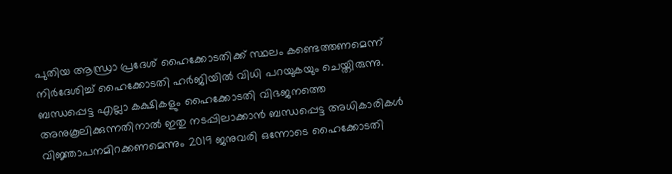പുതിയ ആന്ധ്രാ പ്രദേശ് ഹൈക്കോടതിക്ക് സ്ഥലം കണ്ടെത്തണമെന്ന് നിര്‍ദേശിച്ച് ഹൈക്കോടതി ഹര്‍ജിയില്‍ വിധി പറയുകയും ചെയ്തിരുന്നു. ബന്ധപ്പെട്ട എല്ലാ കക്ഷികളും ഹൈക്കോടതി വിഭജനത്തെ അനുകൂലിക്കുന്നതിനാല്‍ ഇതു നടപ്പിലാക്കാന്‍ ബന്ധപ്പെട്ട അധികാരികള്‍ വിജ്ഞാപനമിറക്കണമെന്നും 2019 ജനുവരി ഒന്നോടെ ഹൈക്കോടതി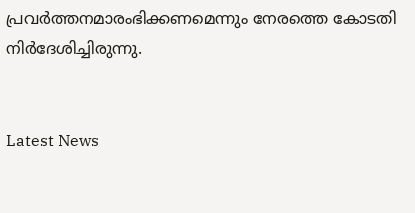പ്രവര്‍ത്തനമാരംഭിക്കണമെന്നും നേരത്തെ കോടതി നിര്‍ദേശിച്ചിരുന്നു.


Latest News